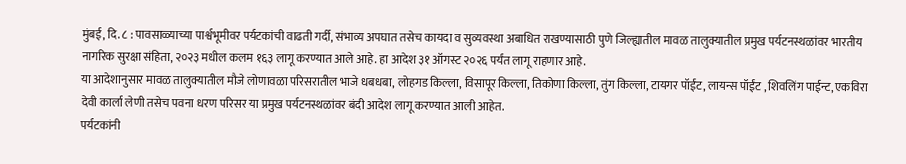मुंबई, दि. ८ : पावसाळ्याच्या पार्श्वभूमीवर पर्यटकांची वाढती गर्दी, संभाव्य अपघात तसेच कायदा व सुव्यवस्था अबाधित राखण्यासाठी पुणे जिल्ह्यातील मावळ तालुक्यातील प्रमुख पर्यटनस्थळांवर भारतीय नागरिक सुरक्षा संहिता, २०२३ मधील कलम १६३ लागू करण्यात आले आहे. हा आदेश ३१ ऑगस्ट २०२६ पर्यंत लागू राहणार आहे.
या आदेशानुसार मावळ तालुक्यातील मौजे लोणावळा परिसरातील भाजे धबधबा, लोहगड किल्ला, विसापूर किल्ला, तिकोणा किल्ला, तुंग किल्ला, टायगर पॉईंट, लायन्स पॉईंट , शिवलिंग पाईन्ट, एकविरा देवी कार्ला लेणी तसेच पवना धरण परिसर या प्रमुख पर्यटनस्थळांवर बंदी आदेश लागू करण्यात आली आहेत.
पर्यटकांनी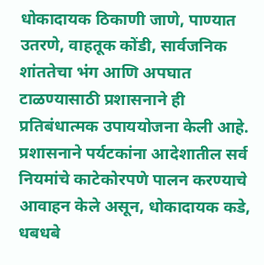धोकादायक ठिकाणी जाणे, पाण्यात उतरणे, वाहतूक कोंडी, सार्वजनिक शांततेचा भंग आणि अपघात टाळण्यासाठी प्रशासनाने ही प्रतिबंधात्मक उपाययोजना केली आहे.
प्रशासनाने पर्यटकांना आदेशातील सर्व नियमांचे काटेकोरपणे पालन करण्याचे आवाहन केले असून, धोकादायक कडे, धबधबे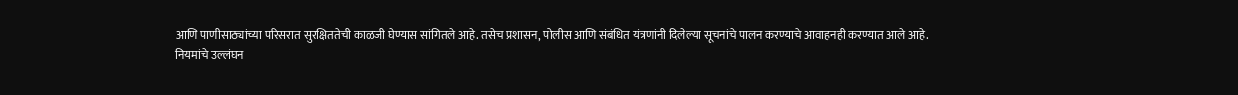आणि पाणीसाठ्यांच्या परिसरात सुरक्षिततेची काळजी घेण्यास सांगितले आहे. तसेच प्रशासन, पोलीस आणि संबंधित यंत्रणांनी दिलेल्या सूचनांचे पालन करण्याचे आवाहनही करण्यात आले आहे.
नियमांचे उल्लंघन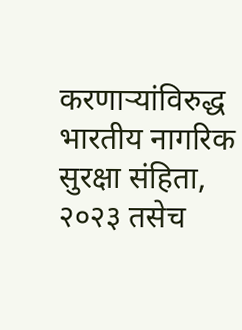करणाऱ्यांविरुद्ध भारतीय नागरिक सुरक्षा संहिता, २०२३ तसेच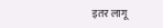इतर लागू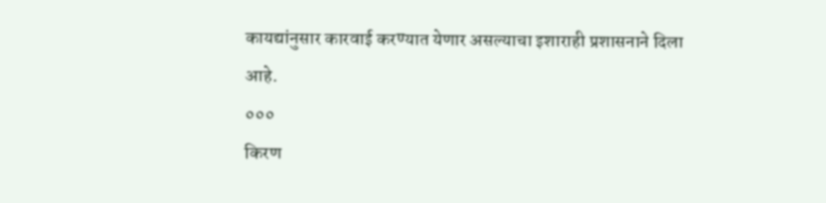कायद्यांनुसार कारवाई करण्यात येणार असल्याचा इशाराही प्रशासनाने दिला आहे.
०००
किरण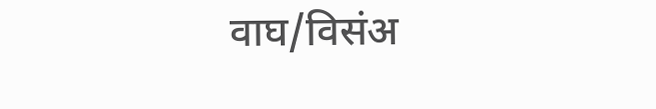वाघ/विसंअ